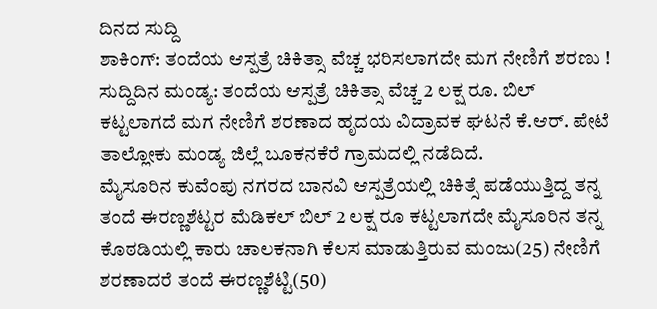ದಿನದ ಸುದ್ದಿ
ಶಾಕಿಂಗ್: ತಂದೆಯ ಆಸ್ಪತ್ರೆ ಚಿಕಿತ್ಸಾ ವೆಚ್ಚ ಭರಿಸಲಾಗದೇ ಮಗ ನೇಣಿಗೆ ಶರಣು !
ಸುದ್ದಿದಿನ ಮಂಡ್ಯ: ತಂದೆಯ ಆಸ್ಪತ್ರೆ ಚಿಕಿತ್ಸಾ ವೆಚ್ಚ 2 ಲಕ್ಷ ರೂ. ಬಿಲ್ ಕಟ್ಟಲಾಗದೆ ಮಗ ನೇಣಿಗೆ ಶರಣಾದ ಹೃದಯ ವಿದ್ರಾವಕ ಘಟನೆ ಕೆ.ಆರ್. ಪೇಟೆ ತಾಲ್ಲೋಕು ಮಂಡ್ಯ ಜಿಲ್ಲೆ ಬೂಕನಕೆರೆ ಗ್ರಾಮದಲ್ಲಿ ನಡೆದಿದೆ.
ಮೈಸೂರಿನ ಕುವೆಂಪು ನಗರದ ಬಾನವಿ ಆಸ್ಪತ್ರೆಯಲ್ಲಿ ಚಿಕಿತ್ಸೆ ಪಡೆಯುತ್ತಿದ್ದ ತನ್ನ ತಂದೆ ಈರಣ್ಣಶೆಟ್ಟರ ಮೆಡಿಕಲ್ ಬಿಲ್ 2 ಲಕ್ಷ ರೂ ಕಟ್ಟಲಾಗದೇ ಮೈಸೂರಿನ ತನ್ನ ಕೊಠಡಿಯಲ್ಲಿ ಕಾರು ಚಾಲಕನಾಗಿ ಕೆಲಸ ಮಾಡುತ್ತಿರುವ ಮಂಜು(25) ನೇಣಿಗೆ ಶರಣಾದರೆ ತಂದೆ ಈರಣ್ಣಶೆಟ್ಟಿ(50)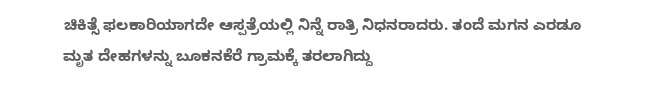ಚಿಕಿತ್ಸೆ ಫಲಕಾರಿಯಾಗದೇ ಆಸ್ಪತ್ರೆಯಲ್ಲಿ ನಿನ್ನೆ ರಾತ್ರಿ ನಿಧನರಾದರು. ತಂದೆ ಮಗನ ಎರಡೂ ಮೃತ ದೇಹಗಳನ್ನು ಬೂಕನಕೆರೆ ಗ್ರಾಮಕ್ಕೆ ತರಲಾಗಿದ್ದು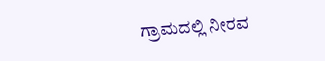ಗ್ರಾಮದಲ್ಲಿ ನೀರವ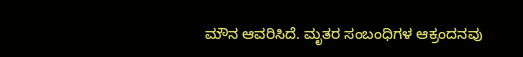ಮೌನ ಆವರಿಸಿದೆ. ಮೃತರ ಸಂಬಂಧಿಗಳ ಆಕ್ರಂದನವು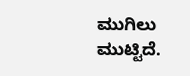ಮುಗಿಲು ಮುಟ್ಟಿದೆ.